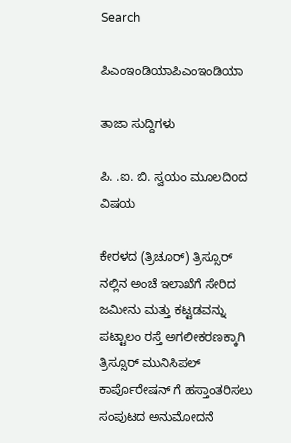Search

ಪಿಎಂಇಂಡಿಯಾಪಿಎಂಇಂಡಿಯಾ

ತಾಜಾ ಸುದ್ದಿಗಳು

ಪಿ. .ಐ. ಬಿ. ಸ್ವಯಂ ಮೂಲದಿoದ ವಿಷಯ

ಕೇರಳದ (ತ್ರಿಚೂರ್) ತ್ರಿಸ್ಸೂರ್ ನಲ್ಲಿನ ಅಂಚೆ ಇಲಾಖೆಗೆ ಸೇರಿದ ಜಮೀನು ಮತ್ತು ಕಟ್ಟಡವನ್ನು ಪಟ್ಟಾಲಂ ರಸ್ತೆ ಅಗಲೀಕರಣಕ್ಕಾಗಿ ತ್ರಿಸ್ಸೂರ್ ಮುನಿಸಿಪಲ್ ಕಾರ್ಪೊರೇಷನ್ ಗೆ ಹಸ್ತಾಂತರಿಸಲು ಸಂಪುಟದ ಅನುಮೋದನೆ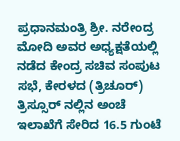ಪ್ರಧಾನಮಂತ್ರಿ ಶ್ರೀ. ನರೇಂದ್ರ ಮೋದಿ ಅವರ ಅಧ್ಯಕ್ಷತೆಯಲ್ಲಿ ನಡೆದ ಕೇಂದ್ರ ಸಚಿವ ಸಂಪುಟ ಸಭೆ, ಕೇರಳದ (ತ್ರಿಚೂರ್) ತ್ರಿಸ್ಸೂರ್ ನಲ್ಲಿನ ಅಂಚೆ ಇಲಾಖೆಗೆ ಸೇರಿದ 16.5 ಗುಂಟೆ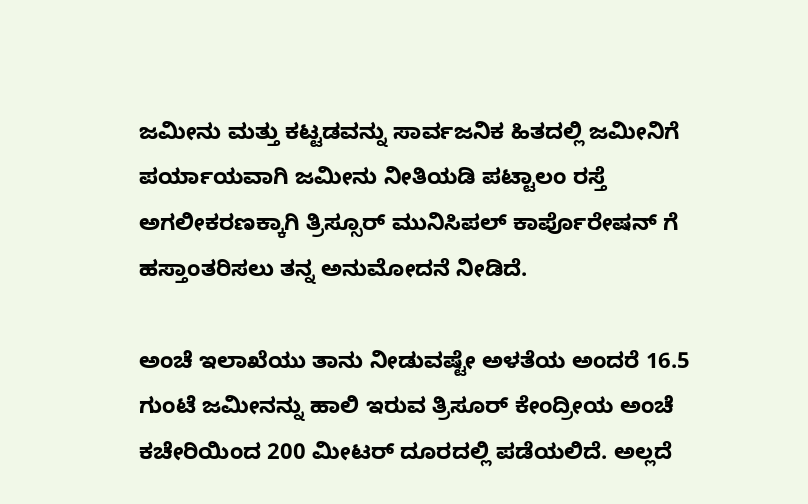ಜಮೀನು ಮತ್ತು ಕಟ್ಟಡವನ್ನು ಸಾರ್ವಜನಿಕ ಹಿತದಲ್ಲಿ ಜಮೀನಿಗೆ ಪರ್ಯಾಯವಾಗಿ ಜಮೀನು ನೀತಿಯಡಿ ಪಟ್ಟಾಲಂ ರಸ್ತೆ ಅಗಲೀಕರಣಕ್ಕಾಗಿ ತ್ರಿಸ್ಸೂರ್ ಮುನಿಸಿಪಲ್ ಕಾರ್ಪೊರೇಷನ್ ಗೆ ಹಸ್ತಾಂತರಿಸಲು ತನ್ನ ಅನುಮೋದನೆ ನೀಡಿದೆ.

ಅಂಚೆ ಇಲಾಖೆಯು ತಾನು ನೀಡುವಷ್ಟೇ ಅಳತೆಯ ಅಂದರೆ 16.5 ಗುಂಟೆ ಜಮೀನನ್ನು ಹಾಲಿ ಇರುವ ತ್ರಿಸೂರ್ ಕೇಂದ್ರೀಯ ಅಂಚೆ ಕಚೇರಿಯಿಂದ 200 ಮೀಟರ್ ದೂರದಲ್ಲಿ ಪಡೆಯಲಿದೆ. ಅಲ್ಲದೆ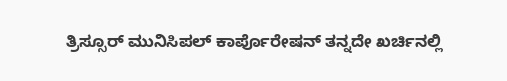ತ್ರಿಸ್ಸೂರ್ ಮುನಿಸಿಪಲ್ ಕಾರ್ಪೊರೇಷನ್ ತನ್ನದೇ ಖರ್ಚಿನಲ್ಲಿ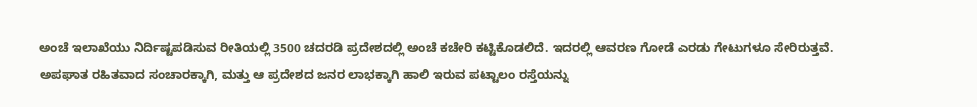ಅಂಚೆ ಇಲಾಖೆಯು ನಿರ್ದಿಷ್ಟಪಡಿಸುವ ರೀತಿಯಲ್ಲಿ 3500 ಚದರಡಿ ಪ್ರದೇಶದಲ್ಲಿ ಅಂಚೆ ಕಚೇರಿ ಕಟ್ಟಿಕೊಡಲಿದೆ. ಇದರಲ್ಲಿ ಆವರಣ ಗೋಡೆ ಎರಡು ಗೇಟುಗಳೂ ಸೇರಿರುತ್ತವೆ. ಅಪಘಾತ ರಹಿತವಾದ ಸಂಚಾರಕ್ಕಾಗಿ, ಮತ್ತು ಆ ಪ್ರದೇಶದ ಜನರ ಲಾಭಕ್ಕಾಗಿ ಹಾಲಿ ಇರುವ ಪಟ್ಟಾಲಂ ರಸ್ತೆಯನ್ನು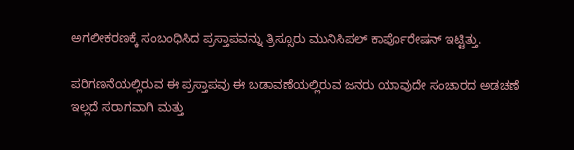ಅಗಲೀಕರಣಕ್ಕೆ ಸಂಬಂಧಿಸಿದ ಪ್ರಸ್ತಾಪವನ್ನು ತ್ರಿಸ್ಸೂರು ಮುನಿಸಿಪಲ್ ಕಾರ್ಪೊರೇಷನ್ ಇಟ್ಟಿತ್ತು.

ಪರಿಗಣನೆಯಲ್ಲಿರುವ ಈ ಪ್ರಸ್ತಾಪವು ಈ ಬಡಾವಣೆಯಲ್ಲಿರುವ ಜನರು ಯಾವುದೇ ಸಂಚಾರದ ಅಡಚಣೆ ಇಲ್ಲದೆ ಸರಾಗವಾಗಿ ಮತ್ತು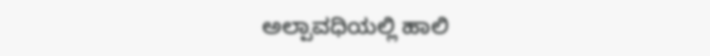ಅಲ್ಪಾವಧಿಯಲ್ಲಿ ಹಾಲಿ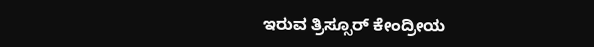ಇರುವ ತ್ರಿಸ್ಸೂರ್ ಕೇಂದ್ರೀಯ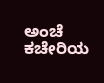ಅಂಚೆ ಕಚೇರಿಯ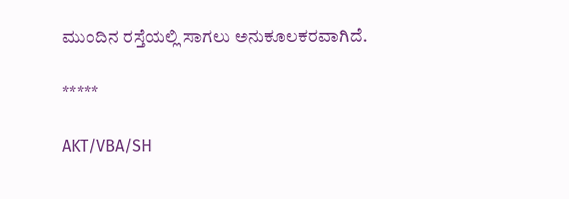ಮುಂದಿನ ರಸ್ತೆಯಲ್ಲಿ ಸಾಗಲು ಅನುಕೂಲಕರವಾಗಿದೆ.

*****

AKT/VBA/SH